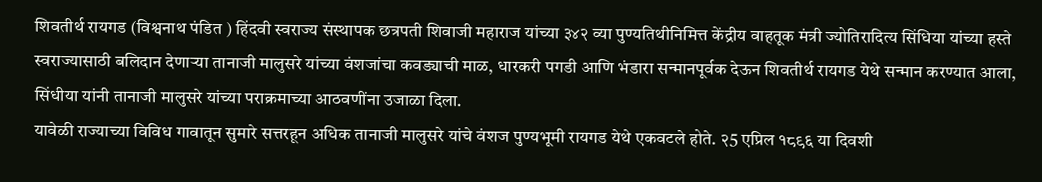शिवतीर्थ रायगड (विश्वनाथ पंडित ) हिंदवी स्वराज्य संस्थापक छत्रपती शिवाजी महाराज यांच्या ३४२ व्या पुण्यतिथीनिमित्त केंद्रीय वाहतूक मंत्री ज्योतिरादित्य सिंधिया यांच्या हस्ते स्वराज्यासाठी बलिदान देणाऱ्या तानाजी मालुसरे यांच्या वंशजांचा कवड्याची माळ, धारकरी पगडी आणि भंडारा सन्मानपूर्वक देऊन शिवतीर्थ रायगड येथे सन्मान करण्यात आला, सिंधीया यांनी तानाजी मालुसरे यांच्या पराक्रमाच्या आठवणींना उजाळा दिला.
यावेळी राज्याच्या विविध गावातून सुमारे सत्तरहून अधिक तानाजी मालुसरे यांचे वंशज पुण्यभूमी रायगड येथे एकवटले होते. २5 एप्रिल १८९६ या दिवशी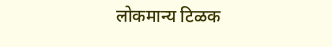लोकमान्य टिळक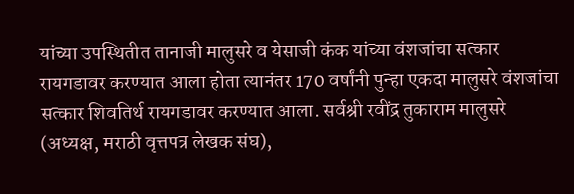यांच्या उपस्थितीत तानाजी मालुसरे व येसाजी कंक यांच्या वंशजांचा सत्कार रायगडावर करण्यात आला होता त्यानंतर 170 वर्षांनी पुन्हा एकदा मालुसरे वंशजांचा सत्कार शिवतिर्थ रायगडावर करण्यात आला. सर्वश्री रवींद्र तुकाराम मालुसरे (अध्यक्ष, मराठी वृत्तपत्र लेखक संघ),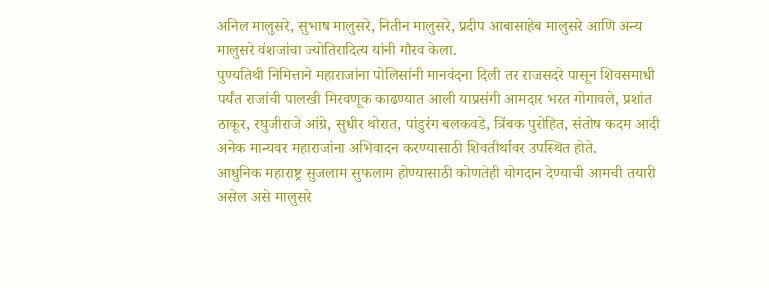अनिल मालुसरे, सुभाष मालुसरे, नितीन मालुसरे, प्रदीप आबासाहेब मालुसरे आणि अन्य मालुसरे वंशजांचा ज्योतिरादित्य यांनी गौरव केला.
पुण्यतिथी निमित्ताने महाराजांना पोलिसांनी मानवंदना दिली तर राजसदरे पासून शिवसमाधी पर्यंत राजांची पालखी मिरवणूक काढण्यात आली याप्रसंगी आमदार भरत गोगावले, प्रशांत ठाकूर, रघुजीराजे आंग्रे, सुधीर थोरात, पांडुरंग बलकवडे, त्रिंबक पुरोहित, संतोष कदम आदी अनेक मान्यवर महाराजांना अभिवादन करण्यासाठी शिवतीर्थावर उपस्थित होते.
आधुनिक महाराष्ट्र सुजलाम सुफलाम होण्यासाठी कोणतेही योगदान देण्याची आमची तयारी असेल असे मालुसरे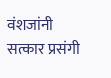वंशजांनी सत्कार प्रसंगी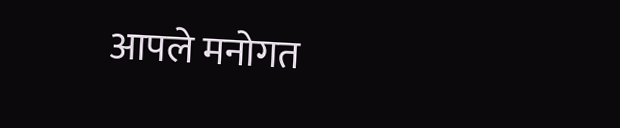आपले मनोगत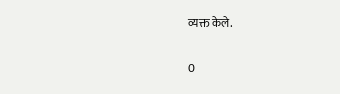व्यक्त केले.


0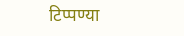टिप्पण्या